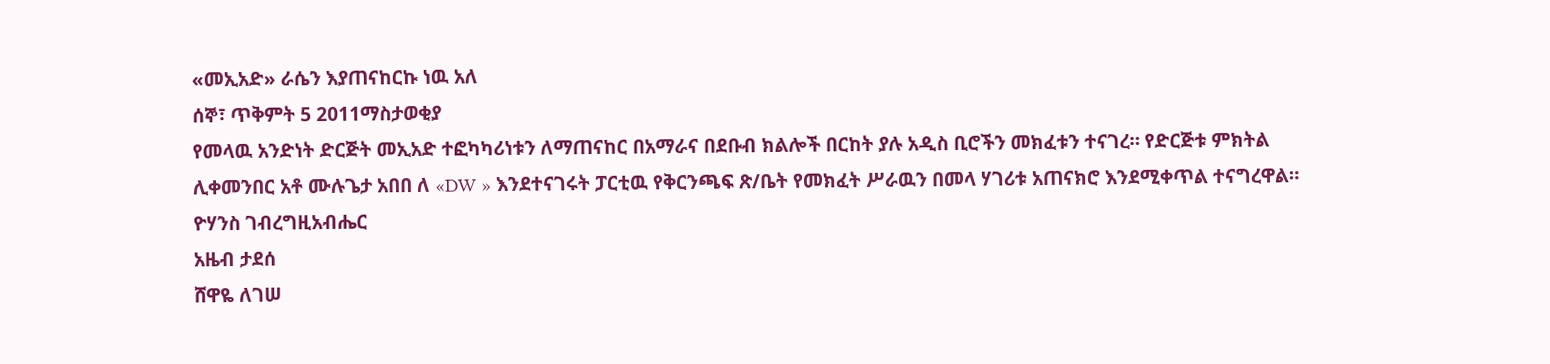«መኢአድ» ራሴን እያጠናከርኩ ነዉ አለ
ሰኞ፣ ጥቅምት 5 2011ማስታወቂያ
የመላዉ አንድነት ድርጅት መኢአድ ተፎካካሪነቱን ለማጠናከር በአማራና በደቡብ ክልሎች በርከት ያሉ አዲስ ቢሮችን መክፈቱን ተናገረ። የድርጅቱ ምክትል ሊቀመንበር አቶ ሙሉጌታ አበበ ለ «DW » እንደተናገሩት ፓርቲዉ የቅርንጫፍ ጽ/ቤት የመክፈት ሥራዉን በመላ ሃገሪቱ አጠናክሮ እንደሚቀጥል ተናግረዋል።
ዮሃንስ ገብረግዚአብሔር
አዜብ ታደሰ
ሸዋዬ ለገሠ